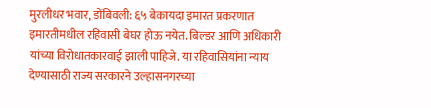मुरलीधर भवार, डोंबिवली: ६५ बेकायदा इमारत प्रकरणात इमारतीमधील रहिवासी बेघर होऊ नयेत. बिल्डर आणि अधिकारी यांच्या विरोधातकारवाई झाली पाहिजे. या रहिवासियांना न्याय देण्यासाठी राज्य सरकारने उल्हासनगरच्या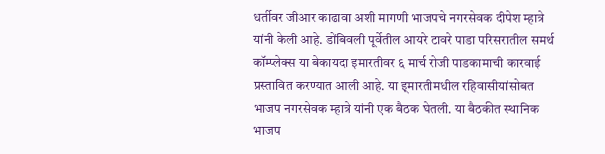धर्तीवर जीआर काढावा अशी मागणी भाजपचे नगरसेवक दीपेश म्हात्रे यांनी केली आहे. डोंबिवली पूर्वेतील आयरे टावरे पाडा परिसरातील समर्थ कॉम्प्लेक्स या बेकायदा इमारतीवर ६ मार्च रोजी पाडकामाची कारवाई प्रस्तावित करण्यात आली आहे. या इ्मारतीमधील रहिवासीयांसोबत भाजप नगरसेवक म्हात्रे यांनी एक बैठक घेतली. या बैठकीत स्थानिक भाजप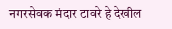नगरसेवक मंदार टावरे हे देखील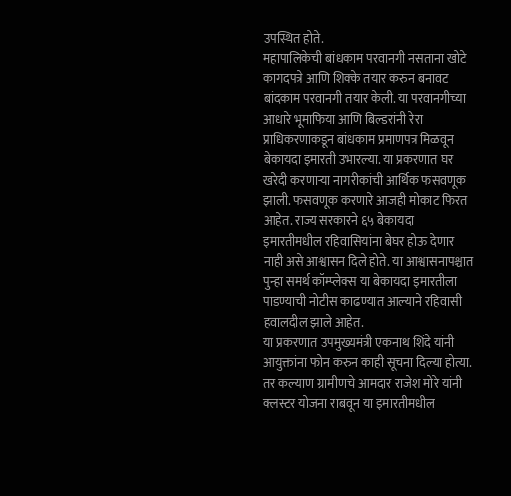उपस्थित होते.
महापालिकेची बांधकाम परवानगी नसताना खोटे कागदपत्रे आणि शिक्के तयार करुन बनावट बांदकाम परवानगी तयार केली. या परवानगीच्या आधारे भूमाफिया आणि बिल्डरांनी रेरा प्राधिकरणाकडून बांधकाम प्रमाणपत्र मिळवून बेकायदा इमारती उभारल्या. या प्रकरणात घर खरेदी करणाऱ्या नागरीकांची आर्थिक फसवणूक झाली. फसवणूक करणारे आजही मोकाट फिरत आहेत. राज्य सरकारने ६५ बेकायदा इमारतीमधील रहिवासियांना बेघर होऊ देणार नाही असे आश्वासन दिले होते. या आश्वासनापश्चात पुन्हा समर्थ कॉम्प्लेक्स या बेकायदा इमारतीला पाडण्याची नोटीस काढण्यात आल्याने रहिवासी हवालदील झाले आहेत.
या प्रकरणात उपमुख्यमंत्री एकनाथ शिंदे यांनी आयुक्तांना फोन करुन काही सूचना दिल्या होत्या. तर कल्याण ग्रामीणचे आमदार राजेश मोरे यांनी क्लस्टर योजना राबवून या इमारतीमधील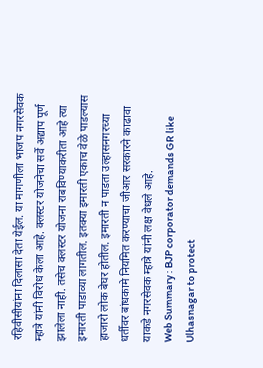रहिवीसीयांना दिलासा देता येईल. या मागणीला भाजप नगरसेवक म्हात्रे यांनी विरोध केला आहे. क्लस्टर योजनेचा सर्वे अद्याप पूर्ण झालेला नाही. तसेच क्लस्टर योजना राबविण्याकरीता आहे त्या इमारती पाडाव्या लागतील. इतक्या इमारती एकाच वेळे पाडल्यास हाजारो लोक बेघर होतील. इमारती न पाडता उल्हासनगरच्या धर्तीवर बांधकामे नियमित करण्याचा जीआर सरकारने काढावा याकडे नगरसेवक म्हात्रे यांनी लक्ष वेधले आहे.
Web Summary : BJP corporator demands GR like Ulhasnagar to protect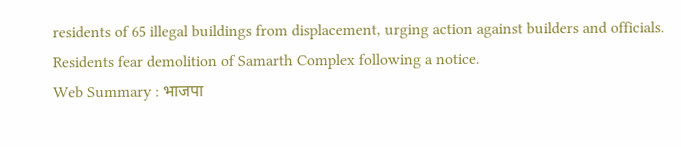residents of 65 illegal buildings from displacement, urging action against builders and officials. Residents fear demolition of Samarth Complex following a notice.
Web Summary : भाजपा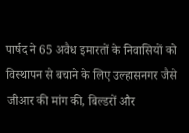पार्षद ने 65 अवैध इमारतों के निवासियों को विस्थापन से बचाने के लिए उल्हासनगर जैसे जीआर की मांग की, बिल्डरों और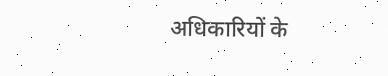अधिकारियों के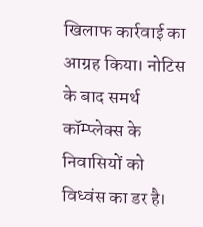खिलाफ कार्रवाई का आग्रह किया। नोटिस के बाद समर्थ कॉम्प्लेक्स के निवासियों को विध्वंस का डर है।